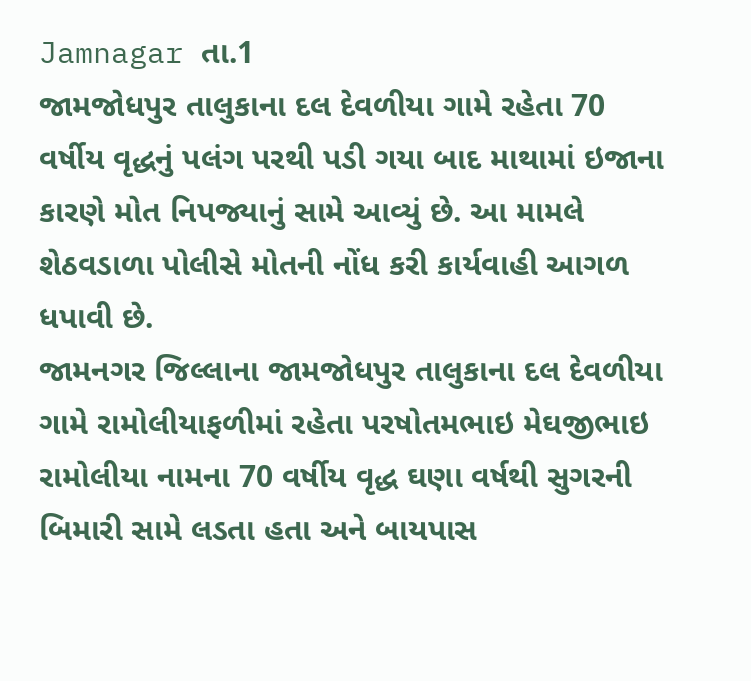Jamnagar તા.1
જામજોધપુર તાલુકાના દલ દેવળીયા ગામે રહેતા 70 વર્ષીય વૃદ્ધનું પલંગ પરથી પડી ગયા બાદ માથામાં ઇજાના કારણે મોત નિપજ્યાનું સામે આવ્યું છે. આ મામલે શેઠવડાળા પોલીસે મોતની નોંધ કરી કાર્યવાહી આગળ ધપાવી છે.
જામનગર જિલ્લાના જામજોધપુર તાલુકાના દલ દેવળીયા ગામે રામોલીયાફળીમાં રહેતા પરષોતમભાઇ મેઘજીભાઇ રામોલીયા નામના 70 વર્ષીય વૃદ્ધ ઘણા વર્ષથી સુગરની બિમારી સામે લડતા હતા અને બાયપાસ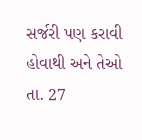સર્જરી પણ કરાવી હોવાથી અને તેઓ તા. 27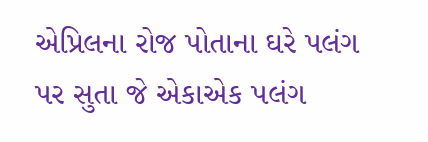એપ્રિલના રોજ પોતાના ઘરે પલંગ પર સુતા જે એકાએક પલંગ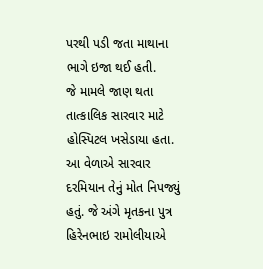પરથી પડી જતા માથાના ભાગે ઇજા થઈ હતી.
જે મામલે જાણ થતા તાત્કાલિક સારવાર માટે હોસ્પિટલ ખસેડાયા હતા. આ વેળાએ સારવાર દરમિયાન તેનું મોત નિપજ્યું હતું. જે અંગે મૃતકના પુત્ર હિરેનભાઇ રામોલીયાએ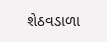શેઠવડાળા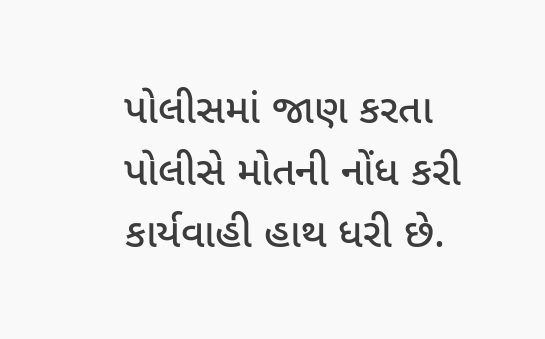પોલીસમાં જાણ કરતા પોલીસે મોતની નોંધ કરી કાર્યવાહી હાથ ધરી છે.